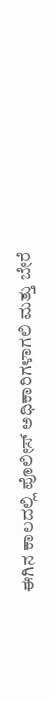ಈಗಿನ ಕಾಲದಲ್ಲಿ ಪೊಲೀಸ್ ಅಧಿಕಾರಿಗಳಾಗಲಿ ಮತ್ತು ಬೇರೆ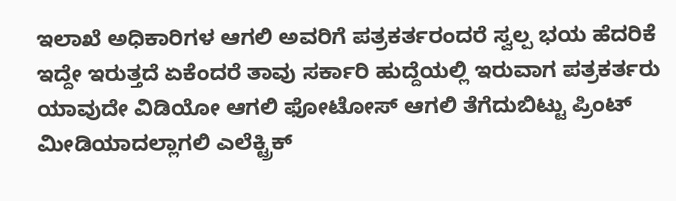ಇಲಾಖೆ ಅಧಿಕಾರಿಗಳ ಆಗಲಿ ಅವರಿಗೆ ಪತ್ರಕರ್ತರಂದರೆ ಸ್ವಲ್ಪ ಭಯ ಹೆದರಿಕೆ ಇದ್ದೇ ಇರುತ್ತದೆ ಏಕೆಂದರೆ ತಾವು ಸರ್ಕಾರಿ ಹುದ್ದೆಯಲ್ಲಿ ಇರುವಾಗ ಪತ್ರಕರ್ತರು ಯಾವುದೇ ವಿಡಿಯೋ ಆಗಲಿ ಫೋಟೋಸ್ ಆಗಲಿ ತೆಗೆದುಬಿಟ್ಟು ಪ್ರಿಂಟ್ ಮೀಡಿಯಾದಲ್ಲಾಗಲಿ ಎಲೆಕ್ಟ್ರಿಕ್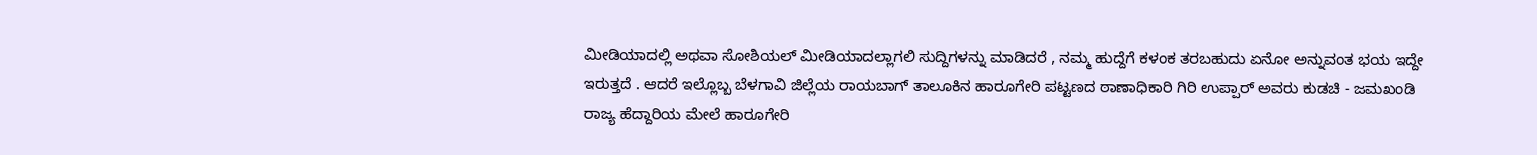ಮೀಡಿಯಾದಲ್ಲಿ ಅಥವಾ ಸೋಶಿಯಲ್ ಮೀಡಿಯಾದಲ್ಲಾಗಲಿ ಸುದ್ದಿಗಳನ್ನು ಮಾಡಿದರೆ , ನಮ್ಮ ಹುದ್ದೆಗೆ ಕಳಂಕ ತರಬಹುದು ಏನೋ ಅನ್ನುವಂತ ಭಯ ಇದ್ದೇ ಇರುತ್ತದೆ . ಆದರೆ ಇಲ್ಲೊಬ್ಬ ಬೆಳಗಾವಿ ಜಿಲ್ಲೆಯ ರಾಯಬಾಗ್ ತಾಲೂಕಿನ ಹಾರೂಗೇರಿ ಪಟ್ಟಣದ ಠಾಣಾಧಿಕಾರಿ ಗಿರಿ ಉಪ್ಪಾರ್ ಅವರು ಕುಡಚಿ - ಜಮಖಂಡಿ ರಾಜ್ಯ ಹೆದ್ದಾರಿಯ ಮೇಲೆ ಹಾರೂಗೇರಿ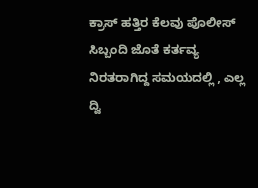ಕ್ರಾಸ್ ಹತ್ತಿರ ಕೆಲವು ಪೊಲೀಸ್ ಸಿಬ್ಬಂದಿ ಜೊತೆ ಕರ್ತವ್ಯ ನಿರತರಾಗಿದ್ದ ಸಮಯದಲ್ಲಿ , ಎಲ್ಲ ದ್ವಿ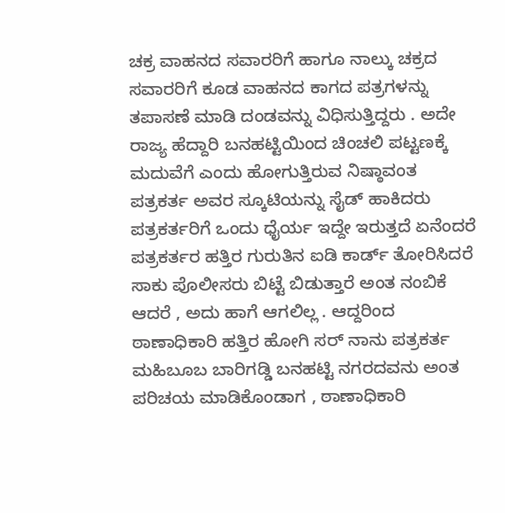ಚಕ್ರ ವಾಹನದ ಸವಾರರಿಗೆ ಹಾಗೂ ನಾಲ್ಕು ಚಕ್ರದ ಸವಾರರಿಗೆ ಕೂಡ ವಾಹನದ ಕಾಗದ ಪತ್ರಗಳನ್ನು ತಪಾಸಣೆ ಮಾಡಿ ದಂಡವನ್ನು ವಿಧಿಸುತ್ತಿದ್ದರು . ಅದೇ ರಾಜ್ಯ ಹೆದ್ದಾರಿ ಬನಹಟ್ಟಿಯಿಂದ ಚಿಂಚಲಿ ಪಟ್ಟಣಕ್ಕೆ ಮದುವೆಗೆ ಎಂದು ಹೋಗುತ್ತಿರುವ ನಿಷ್ಠಾವಂತ ಪತ್ರಕರ್ತ ಅವರ ಸ್ಕೂಟಿಯನ್ನು ಸೈಡ್ ಹಾಕಿದರು ಪತ್ರಕರ್ತರಿಗೆ ಒಂದು ಧೈರ್ಯ ಇದ್ದೇ ಇರುತ್ತದೆ ಏನೆಂದರೆ ಪತ್ರಕರ್ತರ ಹತ್ತಿರ ಗುರುತಿನ ಐಡಿ ಕಾರ್ಡ್ ತೋರಿಸಿದರೆ ಸಾಕು ಪೊಲೀಸರು ಬಿಟ್ಟೆ ಬಿಡುತ್ತಾರೆ ಅಂತ ನಂಬಿಕೆ ಆದರೆ , ಅದು ಹಾಗೆ ಆಗಲಿಲ್ಲ . ಆದ್ದರಿಂದ ಠಾಣಾಧಿಕಾರಿ ಹತ್ತಿರ ಹೋಗಿ ಸರ್ ನಾನು ಪತ್ರಕರ್ತ ಮಹಿಬೂಬ ಬಾರಿಗಡ್ಡಿ ಬನಹಟ್ಟಿ ನಗರದವನು ಅಂತ ಪರಿಚಯ ಮಾಡಿಕೊಂಡಾಗ , ಠಾಣಾಧಿಕಾರಿ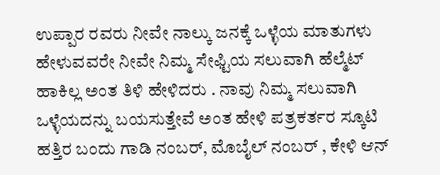ಉಪ್ಪಾರ ರವರು ನೀವೇ ನಾಲ್ಕು ಜನಕ್ಕೆ ಒಳ್ಳೆಯ ಮಾತುಗಳು ಹೇಳುವವರೇ ನೀವೇ ನಿಮ್ಮ ಸೇಫ್ಟಿಯ ಸಲುವಾಗಿ ಹೆಲ್ಮೆಟ್ ಹಾಕಿಲ್ಲ ಅಂತ ತಿಳಿ ಹೇಳಿದರು . ನಾವು ನಿಮ್ಮ ಸಲುವಾಗಿ ಒಳ್ಳೆಯದನ್ನು ಬಯಸುತ್ತೇವೆ ಅಂತ ಹೇಳಿ ಪತ್ರಕರ್ತರ ಸ್ಕೂಟಿ ಹತ್ತಿರ ಬಂದು ಗಾಡಿ ನಂಬರ್, ಮೊಬೈಲ್ ನಂಬರ್ , ಕೇಳಿ ಆನ್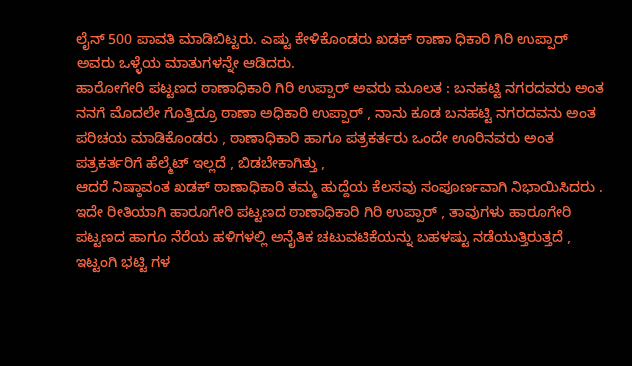ಲೈನ್ 500 ಪಾವತಿ ಮಾಡಿಬಿಟ್ಟರು. ಎಷ್ಟು ಕೇಳಿಕೊಂಡರು ಖಡಕ್ ಠಾಣಾ ಧಿಕಾರಿ ಗಿರಿ ಉಪ್ಪಾರ್ ಅವರು ಒಳ್ಳೆಯ ಮಾತುಗಳನ್ನೇ ಆಡಿದರು.
ಹಾರೋಗೇರಿ ಪಟ್ಟಣದ ಠಾಣಾಧಿಕಾರಿ ಗಿರಿ ಉಪ್ಪಾರ್ ಅವರು ಮೂಲತ : ಬನಹಟ್ಟಿ ನಗರದವರು ಅಂತ ನನಗೆ ಮೊದಲೇ ಗೊತ್ತಿದ್ರೂ ಠಾಣಾ ಅಧಿಕಾರಿ ಉಪ್ಪಾರ್ , ನಾನು ಕೂಡ ಬನಹಟ್ಟಿ ನಗರದವನು ಅಂತ ಪರಿಚಯ ಮಾಡಿಕೊಂಡರು , ಠಾಣಾಧಿಕಾರಿ ಹಾಗೂ ಪತ್ರಕರ್ತರು ಒಂದೇ ಊರಿನವರು ಅಂತ ಪತ್ರಕರ್ತರಿಗೆ ಹೆಲ್ಮೆಟ್ ಇಲ್ಲದೆ , ಬಿಡಬೇಕಾಗಿತ್ತು ,
ಆದರೆ ನಿಷ್ಠಾವಂತ ಖಡಕ್ ಠಾಣಾಧಿಕಾರಿ ತಮ್ಮ ಹುದ್ದೆಯ ಕೆಲಸವು ಸಂಪೂರ್ಣವಾಗಿ ನಿಭಾಯಿಸಿದರು .
ಇದೇ ರೀತಿಯಾಗಿ ಹಾರೂಗೇರಿ ಪಟ್ಟಣದ ಠಾಣಾಧಿಕಾರಿ ಗಿರಿ ಉಪ್ಪಾರ್ , ತಾವುಗಳು ಹಾರೂಗೇರಿ ಪಟ್ಟಣದ ಹಾಗೂ ನೆರೆಯ ಹಳಿಗಳಲ್ಲಿ ಅನೈತಿಕ ಚಟುವಟಿಕೆಯನ್ನು ಬಹಳಷ್ಟು ನಡೆಯುತ್ತಿರುತ್ತದೆ , ಇಟ್ಟಂಗಿ ಭಟ್ಟಿ ಗಳ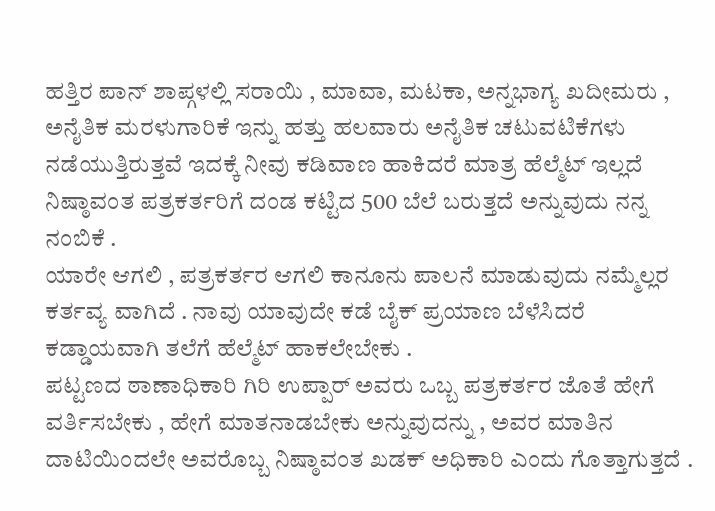ಹತ್ತಿರ ಪಾನ್ ಶಾಪ್ಗಳಲ್ಲಿ ಸರಾಯಿ , ಮಾವಾ, ಮಟಕಾ, ಅನ್ನಭಾಗ್ಯ ಖದೀಮರು , ಅನೈತಿಕ ಮರಳುಗಾರಿಕೆ ಇನ್ನು ಹತ್ತು ಹಲವಾರು ಅನೈತಿಕ ಚಟುವಟಿಕೆಗಳು ನಡೆಯುತ್ತಿರುತ್ತವೆ ಇದಕ್ಕೆ ನೀವು ಕಡಿವಾಣ ಹಾಕಿದರೆ ಮಾತ್ರ ಹೆಲ್ಮೆಟ್ ಇಲ್ಲದೆ ನಿಷ್ಠಾವಂತ ಪತ್ರಕರ್ತರಿಗೆ ದಂಡ ಕಟ್ಟಿದ 500 ಬೆಲೆ ಬರುತ್ತದೆ ಅನ್ನುವುದು ನನ್ನ ನಂಬಿಕೆ .
ಯಾರೇ ಆಗಲಿ , ಪತ್ರಕರ್ತರ ಆಗಲಿ ಕಾನೂನು ಪಾಲನೆ ಮಾಡುವುದು ನಮ್ಮೆಲ್ಲರ ಕರ್ತವ್ಯ ವಾಗಿದೆ . ನಾವು ಯಾವುದೇ ಕಡೆ ಬೈಕ್ ಪ್ರಯಾಣ ಬೆಳೆಸಿದರೆ ಕಡ್ಡಾಯವಾಗಿ ತಲೆಗೆ ಹೆಲ್ಮೆಟ್ ಹಾಕಲೇಬೇಕು .
ಪಟ್ಟಣದ ಠಾಣಾಧಿಕಾರಿ ಗಿರಿ ಉಪ್ಪಾರ್ ಅವರು ಒಬ್ಬ ಪತ್ರಕರ್ತರ ಜೊತೆ ಹೇಗೆ ವರ್ತಿಸಬೇಕು , ಹೇಗೆ ಮಾತನಾಡಬೇಕು ಅನ್ನುವುದನ್ನು , ಅವರ ಮಾತಿನ ದಾಟಿಯಿಂದಲೇ ಅವರೊಬ್ಬ ನಿಷ್ಠಾವಂತ ಖಡಕ್ ಅಧಿಕಾರಿ ಎಂದು ಗೊತ್ತಾಗುತ್ತದೆ .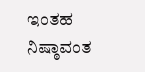ಇಂತಹ ನಿಷ್ಠಾವಂತ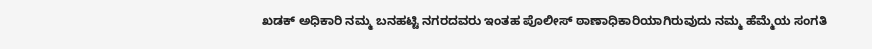ಖಡಕ್ ಅಧಿಕಾರಿ ನಮ್ಮ ಬನಹಟ್ಟಿ ನಗರದವರು ಇಂತಹ ಪೊಲೀಸ್ ಠಾಣಾಧಿಕಾರಿಯಾಗಿರುವುದು ನಮ್ಮ ಹೆಮ್ಮೆಯ ಸಂಗತಿ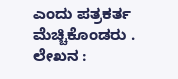ಎಂದು ಪತ್ರಕರ್ತ ಮೆಚ್ಚಿಕೊಂಡರು .
ಲೇಖನ :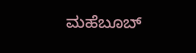ಮಹೆಬೂಬ್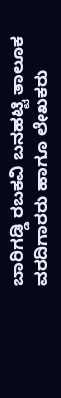ಬಾರಿಗಡ್ಡಿ ರಬಕವಿ ಬನಹಟ್ಟಿ ತಾಲೂಕ ವರದಿಗಾರರು ಹಾಗೂ ಲೇಖಕರು